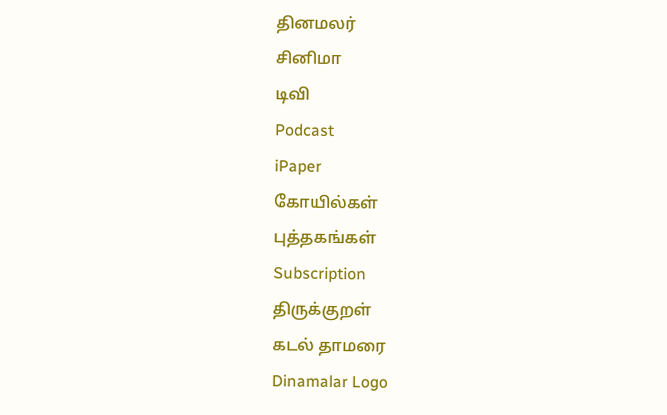தினமலர்
சினிமா
டிவி
Podcast
iPaper
கோயில்கள்
புத்தகங்கள்
Subscription
திருக்குறள்
கடல் தாமரை
Dinamalar Logo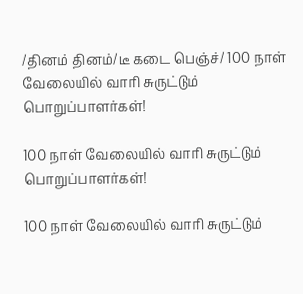/தினம் தினம்/டீ கடை பெஞ்ச்/ 100 நாள் வேலையில் வாரி சுருட்டும் பொறுப்பாளர்கள்!

100 நாள் வேலையில் வாரி சுருட்டும் பொறுப்பாளர்கள்!

100 நாள் வேலையில் வாரி சுருட்டும்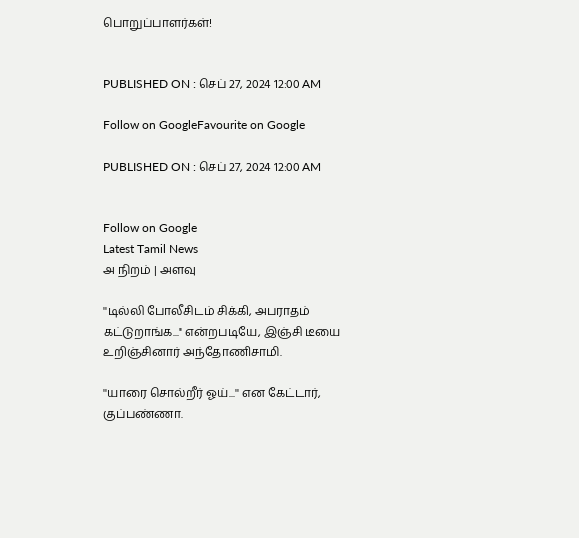பொறுப்பாளர்கள்!


PUBLISHED ON : செப் 27, 2024 12:00 AM

Follow on GoogleFavourite on Google

PUBLISHED ON : செப் 27, 2024 12:00 AM


Follow on Google
Latest Tamil News
அ நிறம் | அளவு

''டில்லி போலீசிடம் சிக்கி, அபராதம் கட்டுறாங்க...'' என்றபடியே, இஞ்சி டீயை உறிஞ்சினார் அந்தோணிசாமி.

''யாரை சொல்றீர் ஓய்...'' என கேட்டார், குப்பண்ணா.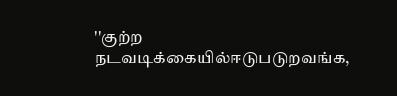''குற்ற நடவடிக்கையில்ஈடுபடுறவங்க,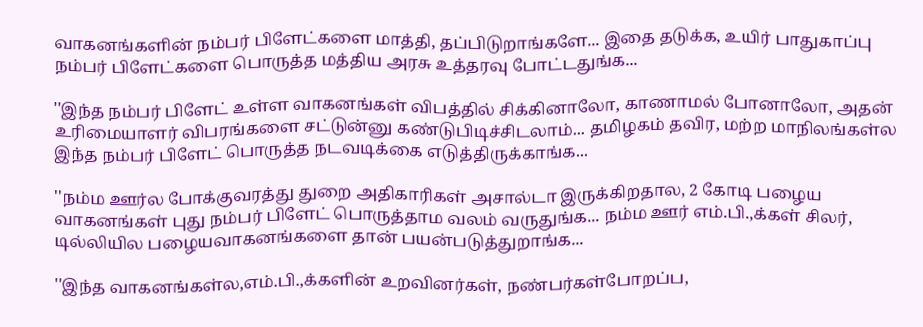வாகனங்களின் நம்பர் பிளேட்களை மாத்தி, தப்பிடுறாங்களே... இதை தடுக்க, உயிர் பாதுகாப்பு நம்பர் பிளேட்களை பொருத்த மத்திய அரசு உத்தரவு போட்டதுங்க...

''இந்த நம்பர் பிளேட் உள்ள வாகனங்கள் விபத்தில் சிக்கினாலோ, காணாமல் போனாலோ, அதன் உரிமையாளர் விபரங்களை சட்டுன்னு கண்டுபிடிச்சிடலாம்... தமிழகம் தவிர, மற்ற மாநிலங்கள்ல இந்த நம்பர் பிளேட் பொருத்த நடவடிக்கை எடுத்திருக்காங்க...

''நம்ம ஊர்ல போக்குவரத்து துறை அதிகாரிகள் அசால்டா இருக்கிறதால, 2 கோடி பழைய வாகனங்கள் புது நம்பர் பிளேட் பொருத்தாம வலம் வருதுங்க... நம்ம ஊர் எம்.பி.,க்கள் சிலர், டில்லியில பழையவாகனங்களை தான் பயன்படுத்துறாங்க...

''இந்த வாகனங்கள்ல,எம்.பி.,க்களின் உறவினர்கள், நண்பர்கள்போறப்ப,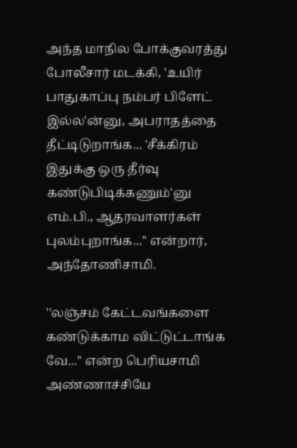அந்த மாநில போக்குவரத்து போலீசார் மடக்கி, 'உயிர் பாதுகாப்பு நம்பர் பிளேட் இல்ல'ன்னு, அபராதத்தை தீட்டிடுறாங்க... 'சீக்கிரம் இதுக்கு ஒரு தீர்வு கண்டுபிடிக்கணும்'னு எம்.பி., ஆதரவாளர்கள் புலம்புறாங்க...'' என்றார், அந்தோணிசாமி.

''லஞ்சம் கேட்டவங்களை கண்டுக்காம விட்டுட்டாங்க வே...'' என்ற பெரியசாமி அண்ணாச்சியே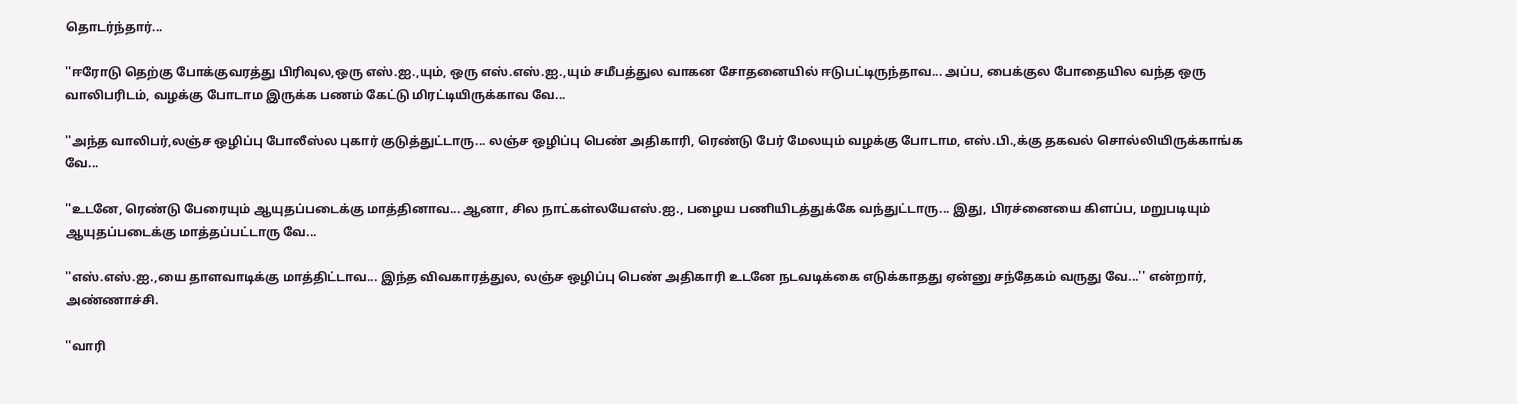தொடர்ந்தார்...

''ஈரோடு தெற்கு போக்குவரத்து பிரிவுல,ஒரு எஸ்.ஐ.,யும், ஒரு எஸ்.எஸ்.ஐ.,யும் சமீபத்துல வாகன சோதனையில் ஈடுபட்டிருந்தாவ... அப்ப, பைக்குல போதையில வந்த ஒரு வாலிபரிடம், வழக்கு போடாம இருக்க பணம் கேட்டு மிரட்டியிருக்காவ வே...

''அந்த வாலிபர்,லஞ்ச ஒழிப்பு போலீஸ்ல புகார் குடுத்துட்டாரு... லஞ்ச ஒழிப்பு பெண் அதிகாரி, ரெண்டு பேர் மேலயும் வழக்கு போடாம, எஸ்.பி.,க்கு தகவல் சொல்லியிருக்காங்க வே...

''உடனே, ரெண்டு பேரையும் ஆயுதப்படைக்கு மாத்தினாவ... ஆனா, சில நாட்கள்லயேஎஸ்.ஐ., பழைய பணியிடத்துக்கே வந்துட்டாரு... இது, பிரச்னையை கிளப்ப, மறுபடியும் ஆயுதப்படைக்கு மாத்தப்பட்டாரு வே...

''எஸ்.எஸ்.ஐ.,யை தாளவாடிக்கு மாத்திட்டாவ... இந்த விவகாரத்துல, லஞ்ச ஒழிப்பு பெண் அதிகாரி உடனே நடவடிக்கை எடுக்காதது ஏன்னு சந்தேகம் வருது வே...'' என்றார், அண்ணாச்சி.

''வாரி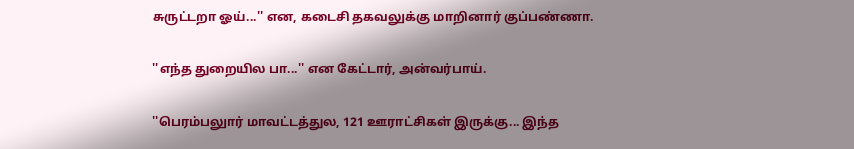சுருட்டறா ஓய்...'' என, கடைசி தகவலுக்கு மாறினார் குப்பண்ணா.

''எந்த துறையில பா...'' என கேட்டார், அன்வர்பாய்.

''பெரம்பலுார் மாவட்டத்துல, 121 ஊராட்சிகள் இருக்கு... இந்த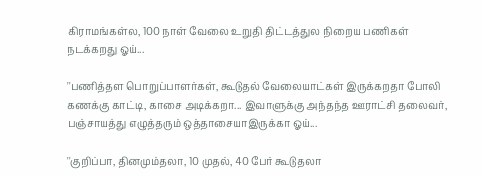கிராமங்கள்ல, 100 நாள் வேலை உறுதி திட்டத்துல நிறைய பணிகள் நடக்கறது ஓய்...

''பணித்தள பொறுப்பாளர்கள், கூடுதல் வேலையாட்கள் இருக்கறதா போலி கணக்கு காட்டி, காசை அடிக்கறா... இவாளுக்கு அந்தந்த ஊராட்சி தலைவர், பஞ்சாயத்து எழுத்தரும் ஒத்தாசையாஇருக்கா ஓய்...

''குறிப்பா, தினமும்தலா, 10 முதல், 40 பேர் கூடுதலா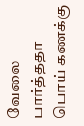வேலை பார்த்ததா பொய் கணக்கு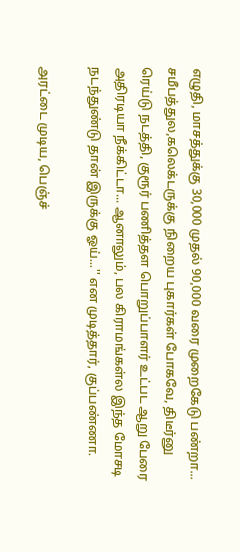எழுதி, மாசத்துக்கு 30,000 முதல் 90,000 வரை முறைகேடு பண்றா... சமீபத்துல,கலெக்டருக்கு நிறைய புகார்கள் போகவே, திடீர்னு ரெய்டு நடத்தி, குரூர் பணித்தள பொறுப்பாளர் உட்பட ஆறு பேரை அதிரடியா நீக்கிட்டா... ஆனாலும், பல கிராமங்கள்ல இந்த மோசடி நடந்துண்டு தான் இருக்கு ஓய்...'' என முடித்தார், குப்பண்ணா.

அரட்டை முடிய, பெஞ்ச்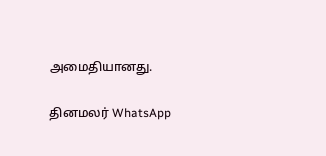அமைதியானது.

தினமலர் WhatsApp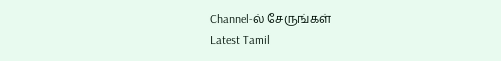Channel-ல் சேருங்கள்
Latest Tamil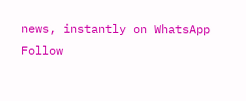news, instantly on WhatsApp
Follow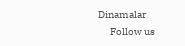Dinamalar
      Follow us